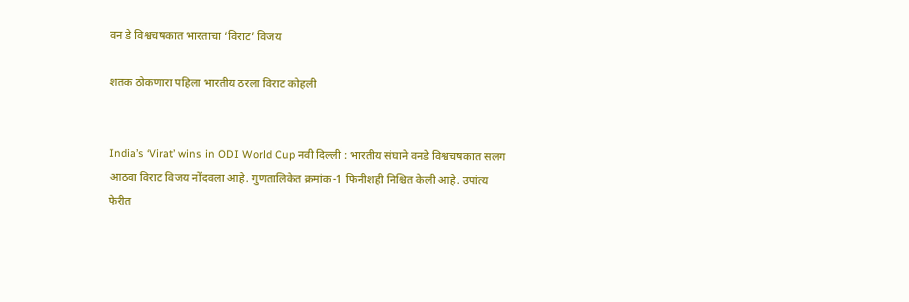वन डे विश्वचषकात भारताचा ‘विराट’ विजय

शतक ठोकणारा पहिला भारतीय ठरला विराट कोहली


India’s ‘Virat’ wins in ODI World Cup नवी दिल्ली : भारतीय संघाने वनडे विश्वचषकात सलग आठवा विराट विजय नोंदवला आहे. गुणतालिकेत क्रमांक-1 फिनीशही निश्चित केली आहे. उपांत्य फेरीत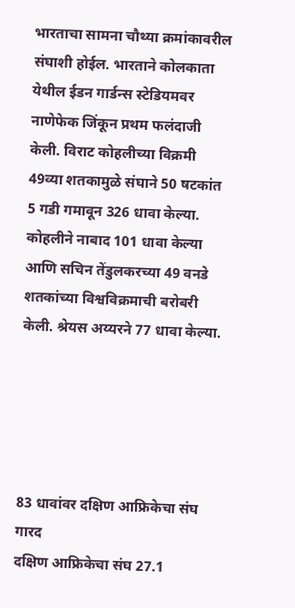भारताचा सामना चौथ्या क्रमांकावरील संघाशी होईल. भारताने कोलकाता येथील ईडन गार्डन्स स्टेडियमवर नाणेफेक जिंकून प्रथम फलंदाजी केली. विराट कोहलीच्या विक्रमी 49व्या शतकामुळे संघाने 50 षटकांत 5 गडी गमावून 326 धावा केल्या. कोहलीने नाबाद 101 धावा केल्या आणि सचिन तेंडुलकरच्या 49 वनडे शतकांच्या विश्वविक्रमाची बरोबरी केली. श्रेयस अय्यरने 77 धावा केल्या.





83 धावांवर दक्षिण आफ्रिकेचा संघ गारद
दक्षिण आफ्रिकेचा संघ 27.1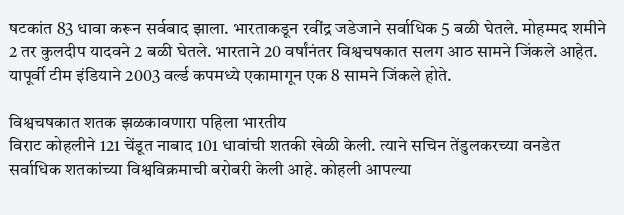षटकांत 83 धावा करून सर्वबाद झाला. भारताकडून रवींद्र जडेजाने सर्वाधिक 5 बळी घेतले. मोहम्मद शमीने 2 तर कुलदीप यादवने 2 बळी घेतले. भारताने 20 वर्षांनंतर विश्वचषकात सलग आठ सामने जिंकले आहेत. यापूर्वी टीम इंडियाने 2003 वर्ल्ड कपमध्ये एकामागून एक 8 सामने जिंकले होते.

विश्वचषकात शतक झळकावणारा पहिला भारतीय
विराट कोहलीने 121 चेंडूत नाबाद 101 धावांची शतकी खेळी केली. त्याने सचिन तेंडुलकरच्या वनडेत सर्वाधिक शतकांच्या विश्वविक्रमाची बरोबरी केली आहे. कोहली आपल्या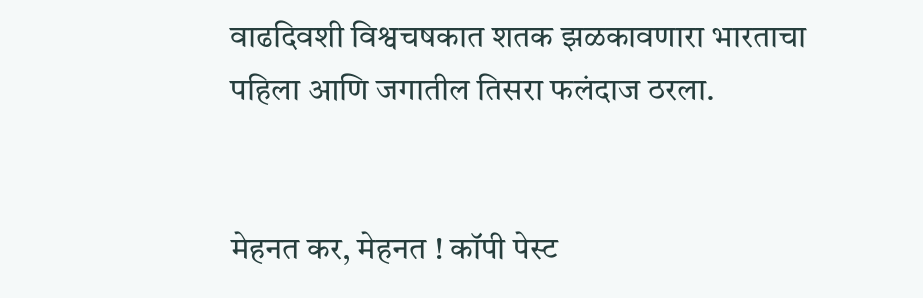वाढदिवशी विश्वचषकात शतक झळकावणारा भारताचा पहिला आणि जगातील तिसरा फलंदाज ठरला.


मेहनत कर, मेहनत ! कॉपी पेस्ट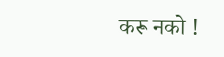करू नको !